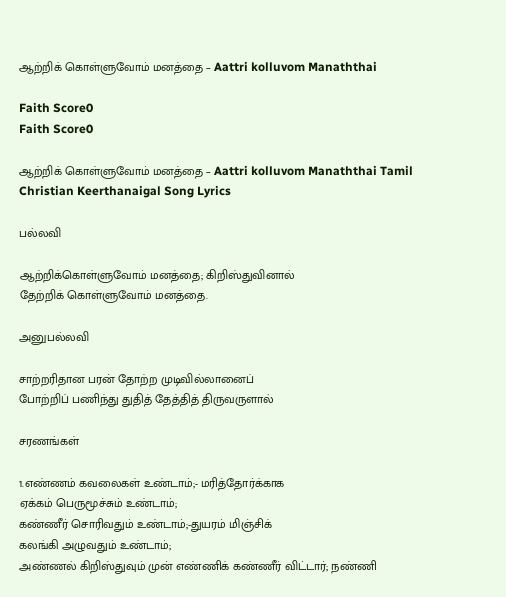ஆற்றிக் கொள்ளுவோம் மனத்தை – Aattri kolluvom Manaththai

Faith Score0
Faith Score0

ஆற்றிக் கொள்ளுவோம் மனத்தை – Aattri kolluvom Manaththai Tamil Christian Keerthanaigal Song Lyrics

பல்லவி

ஆற்றிக்கொள்ளுவோம் மனத்தை; கிறிஸ்துவினால்
தேற்றிக் கொள்ளுவோம் மனத்தை.

அனுபல்லவி

சாற்றரிதான பரன் தோற்ற முடிவில்லானைப்
போற்றிப் பணிந்து துதித் தேத்தித் திருவருளால்

சரணங்கள்

1.எண்ணம் கவலைகள் உண்டாம்;- மரித்தோர்க்காக
ஏக்கம் பெருமூச்சும் உண்டாம்;
கண்ணீர் சொரிவதும் உண்டாம்;-துயரம் மிஞ்சிக்
கலங்கி அழுவதும் உண்டாம்;
அண்ணல் கிறிஸ்துவும் முன் எண்ணிக் கண்ணீர் விட்டார்; நண்ணி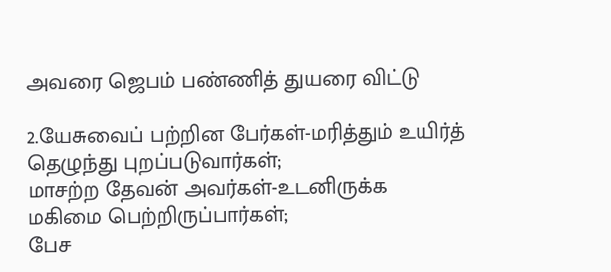அவரை ஜெபம் பண்ணித் துயரை விட்டு

2.யேசுவைப் பற்றின பேர்கள்-மரித்தும் உயிர்த்
தெழுந்து புறப்படுவார்கள்;
மாசற்ற தேவன் அவர்கள்-உடனிருக்க
மகிமை பெற்றிருப்பார்கள்;
பேச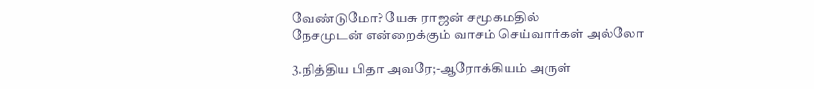வேண்டுமோ? யேசு ராஜன் சமூகமதில்
நேசமுடன் என்றைக்கும் வாசம் செய்வார்கள் அல்லோ

3.நித்திய பிதா அவரே;-ஆரோக்கியம் அருள்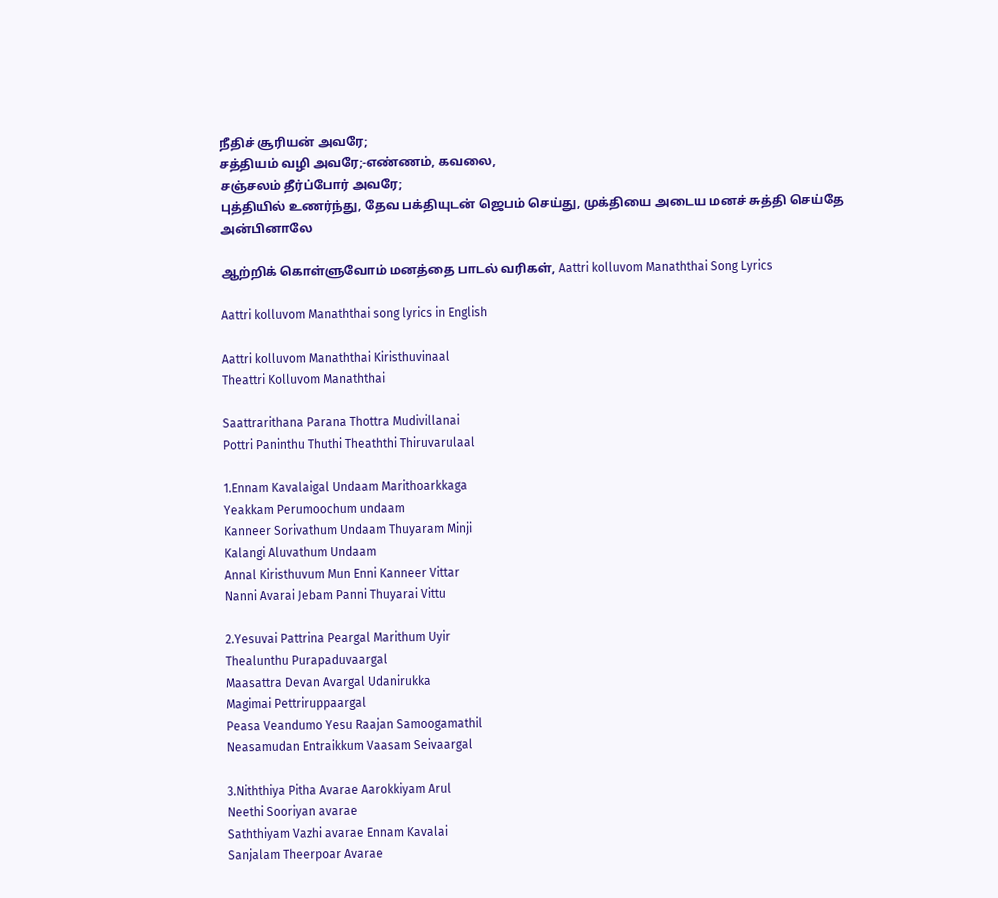நீதிச் சூரியன் அவரே;
சத்தியம் வழி அவரே;-எண்ணம், கவலை,
சஞ்சலம் தீர்ப்போர் அவரே;
புத்தியில் உணர்ந்து, தேவ பக்தியுடன் ஜெபம் செய்து, முக்தியை அடைய மனச் சுத்தி செய்தே அன்பினாலே

ஆற்றிக் கொள்ளுவோம் மனத்தை பாடல் வரிகள், Aattri kolluvom Manaththai Song Lyrics

Aattri kolluvom Manaththai song lyrics in English

Aattri kolluvom Manaththai Kiristhuvinaal
Theattri Kolluvom Manaththai

Saattrarithana Parana Thottra Mudivillanai
Pottri Paninthu Thuthi Theaththi Thiruvarulaal

1.Ennam Kavalaigal Undaam Marithoarkkaga
Yeakkam Perumoochum undaam
Kanneer Sorivathum Undaam Thuyaram Minji
Kalangi Aluvathum Undaam
Annal Kiristhuvum Mun Enni Kanneer Vittar
Nanni Avarai Jebam Panni Thuyarai Vittu

2.Yesuvai Pattrina Peargal Marithum Uyir
Thealunthu Purapaduvaargal
Maasattra Devan Avargal Udanirukka
Magimai Pettriruppaargal
Peasa Veandumo Yesu Raajan Samoogamathil
Neasamudan Entraikkum Vaasam Seivaargal

3.Niththiya Pitha Avarae Aarokkiyam Arul
Neethi Sooriyan avarae
Saththiyam Vazhi avarae Ennam Kavalai
Sanjalam Theerpoar Avarae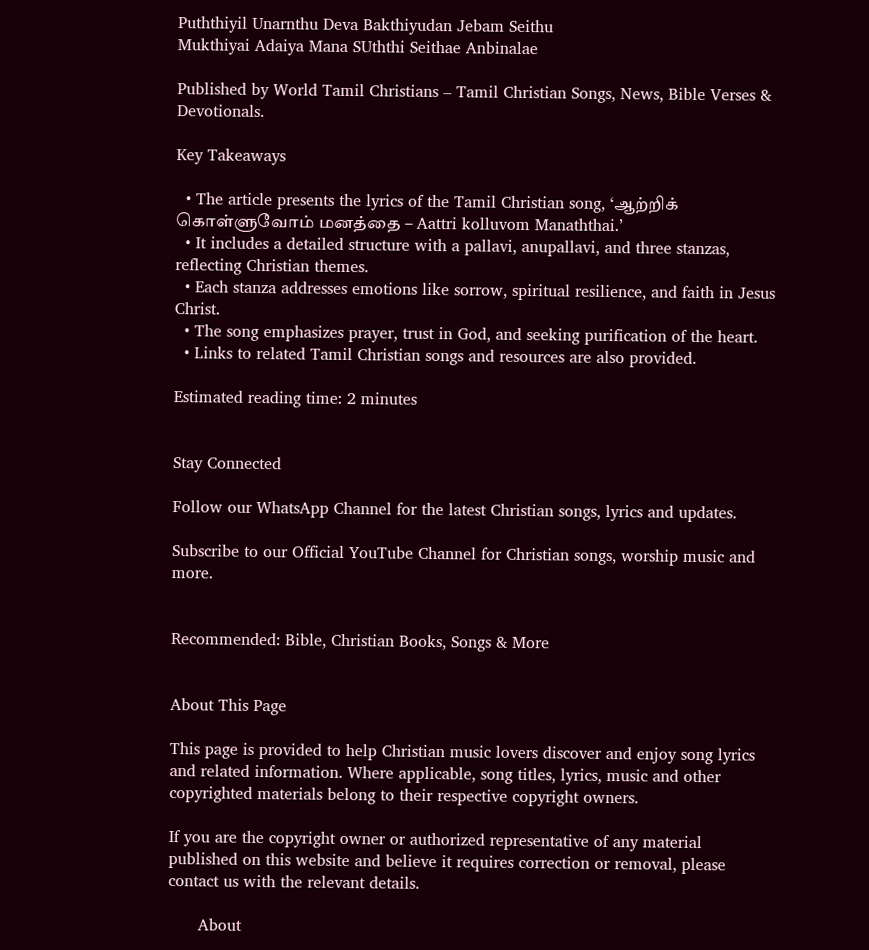Puththiyil Unarnthu Deva Bakthiyudan Jebam Seithu
Mukthiyai Adaiya Mana SUththi Seithae Anbinalae

Published by World Tamil Christians – Tamil Christian Songs, News, Bible Verses & Devotionals.

Key Takeaways

  • The article presents the lyrics of the Tamil Christian song, ‘ஆற்றிக் கொள்ளுவோம் மனத்தை – Aattri kolluvom Manaththai.’
  • It includes a detailed structure with a pallavi, anupallavi, and three stanzas, reflecting Christian themes.
  • Each stanza addresses emotions like sorrow, spiritual resilience, and faith in Jesus Christ.
  • The song emphasizes prayer, trust in God, and seeking purification of the heart.
  • Links to related Tamil Christian songs and resources are also provided.

Estimated reading time: 2 minutes


Stay Connected

Follow our WhatsApp Channel for the latest Christian songs, lyrics and updates.

Subscribe to our Official YouTube Channel for Christian songs, worship music and more.


Recommended: Bible, Christian Books, Songs & More


About This Page

This page is provided to help Christian music lovers discover and enjoy song lyrics and related information. Where applicable, song titles, lyrics, music and other copyrighted materials belong to their respective copyright owners.

If you are the copyright owner or authorized representative of any material published on this website and believe it requires correction or removal, please contact us with the relevant details.

      About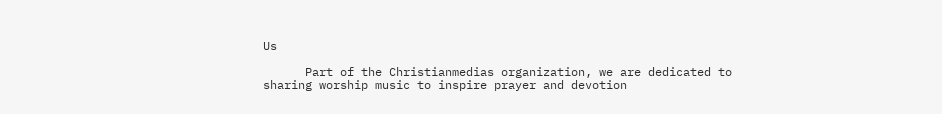Us

      Part of the Christianmedias organization, we are dedicated to sharing worship music to inspire prayer and devotion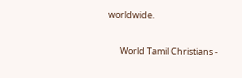worldwide.

      World Tamil Christians -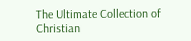The Ultimate Collection of Christian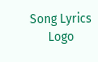Song Lyrics
      Logo